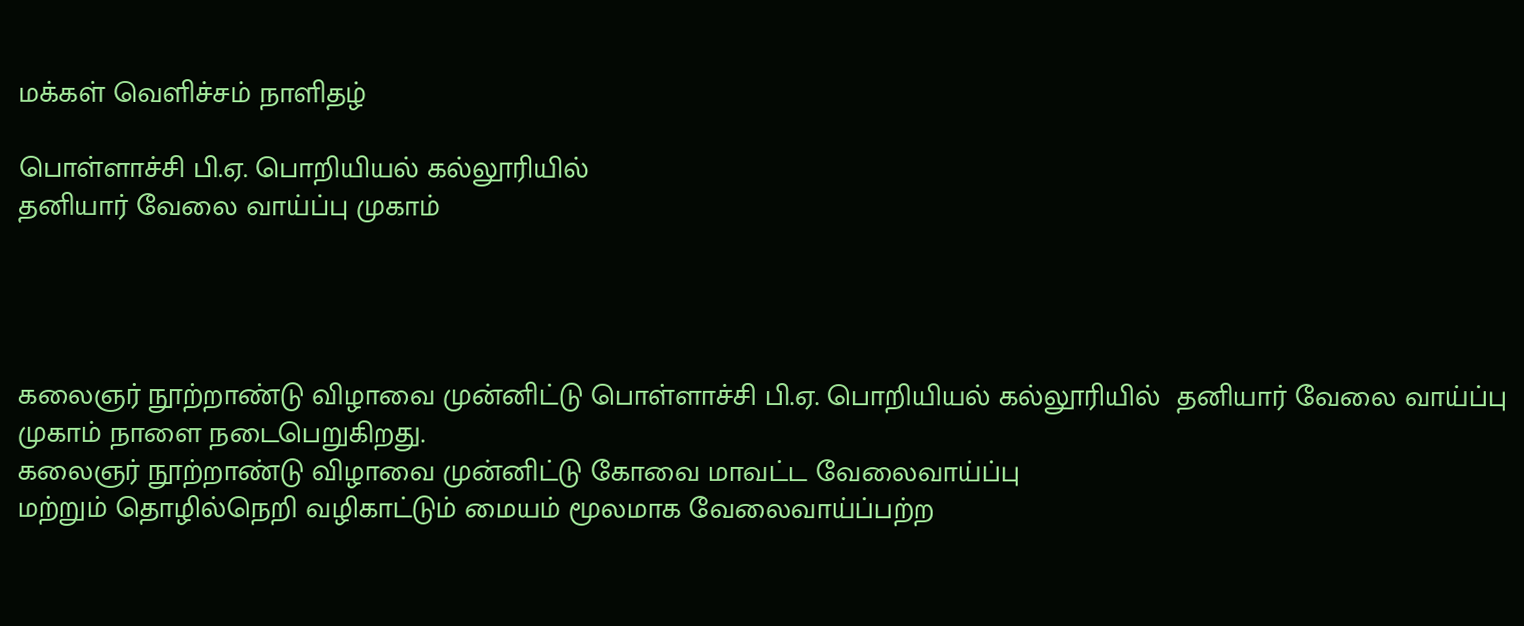மக்கள் வெளிச்சம் நாளிதழ்

பொள்ளாச்சி பி.ஏ. பொறியியல் கல்லூரியில்
தனியார் வேலை வாய்ப்பு முகாம்




கலைஞர் நூற்றாண்டு விழாவை முன்னிட்டு பொள்ளாச்சி பி.ஏ. பொறியியல் கல்லூரியில்  தனியார் வேலை வாய்ப்பு முகாம் நாளை நடைபெறுகிறது.
கலைஞர் நூற்றாண்டு விழாவை முன்னிட்டு கோவை மாவட்ட வேலைவாய்ப்பு
மற்றும் தொழில்நெறி வழிகாட்டும் மையம் மூலமாக வேலைவாய்ப்பற்ற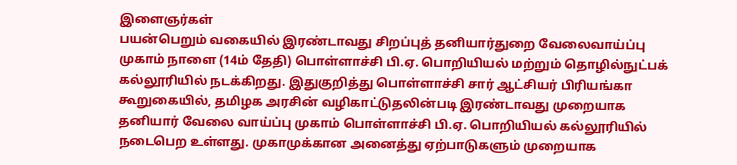இளைஞர்கள்
பயன்பெறும் வகையில் இரண்டாவது சிறப்புத் தனியார்துறை வேலைவாய்ப்பு முகாம் நாளை (14ம் தேதி) பொள்ளாச்சி பி.ஏ. பொறியியல் மற்றும் தொழில்நுட்பக் கல்லூரியில் நடக்கிறது. இதுகுறித்து பொள்ளாச்சி சார் ஆட்சியர் பிரியங்கா கூறுகையில், தமிழக அரசின் வழிகாட்டுதலின்படி இரண்டாவது முறையாக தனியார் வேலை வாய்ப்பு முகாம் பொள்ளாச்சி பி.ஏ. பொறியியல் கல்லூரியில் நடைபெற உள்ளது. முகாமுக்கான அனைத்து ஏற்பாடுகளும் முறையாக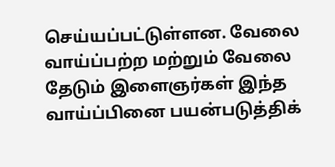செய்யப்பட்டுள்ளன. வேலை வாய்ப்பற்ற மற்றும் வேலை தேடும் இளைஞர்கள் இந்த வாய்ப்பினை பயன்படுத்திக்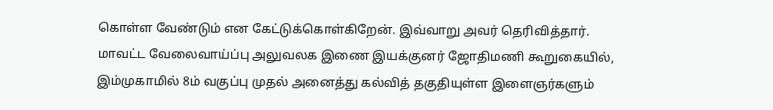கொள்ள வேண்டும் என கேட்டுக்கொள்கிறேன். இவ்வாறு அவர் தெரிவித்தார்.
மாவட்ட வேலைவாய்ப்பு அலுவலக இணை இயக்குனர் ஜோதிமணி கூறுகையில்,  இம்முகாமில் 8ம் வகுப்பு முதல் அனைத்து கல்வித் தகுதியுள்ள இளைஞர்களும்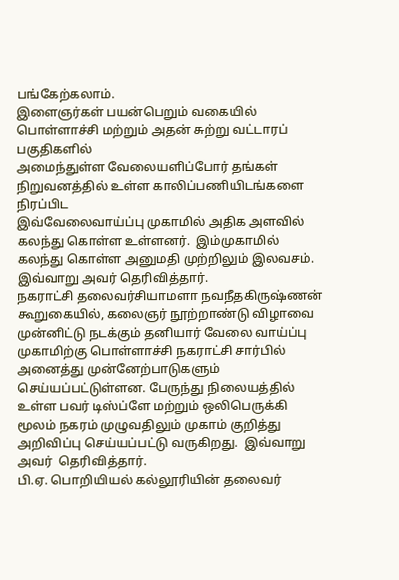பங்கேற்கலாம்.
இளைஞர்கள் பயன்பெறும் வகையில் பொள்ளாச்சி மற்றும் அதன் சுற்று வட்டாரப் பகுதிகளில்
அமைந்துள்ள வேலையளிப்போர் தங்கள் நிறுவனத்தில் உள்ள காலிப்பணியிடங்களை நிரப்பிட
இவ்வேலைவாய்ப்பு முகாமில் அதிக அளவில் கலந்து கொள்ள உள்ளனர்.  இம்முகாமில் கலந்து கொள்ள அனுமதி முற்றிலும் இலவசம். இவ்வாறு அவர் தெரிவித்தார்.
நகராட்சி தலைவர்சியாமளா நவநீதகிருஷ்ணன் கூறுகையில், கலைஞர் நூற்றாண்டு விழாவை முன்னிட்டு நடக்கும் தனியார் வேலை வாய்ப்பு முகாமிற்கு பொள்ளாச்சி நகராட்சி சார்பில் அனைத்து முன்னேற்பாடுகளும் செய்யப்பட்டுள்ளன. பேருந்து நிலையத்தில் உள்ள பவர் டிஸ்ப்ளே மற்றும் ஒலிபெருக்கி மூலம் நகரம் முழுவதிலும் முகாம் குறித்து அறிவிப்பு செய்யப்பட்டு வருகிறது.  இவ்வாறு அவர்  தெரிவித்தார்.
பி.ஏ. பொறியியல் கல்லூரியின் தலைவர்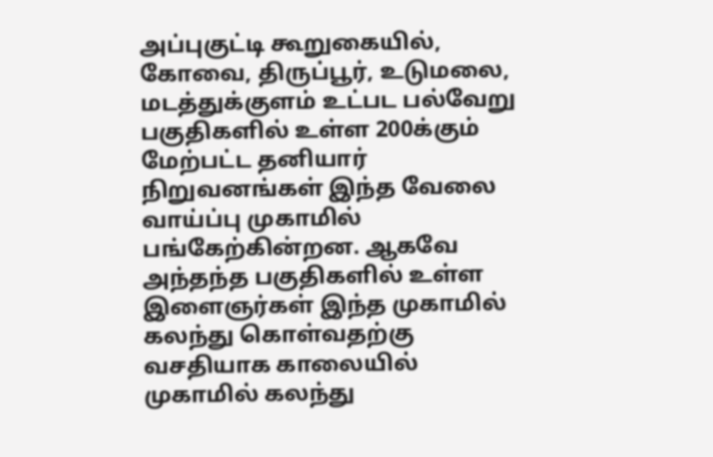அப்புகுட்டி கூறுகையில்,  கோவை, திருப்பூர், உடுமலை, மடத்துக்குளம் உட்பட பல்வேறு பகுதிகளில் உள்ள 200க்கும் மேற்பட்ட தனியார் நிறுவனங்கள் இந்த வேலை வாய்ப்பு முகாமில் பங்கேற்கின்றன. ஆகவே அந்தந்த பகுதிகளில் உள்ள இளைஞர்கள் இந்த முகாமில் கலந்து கொள்வதற்கு வசதியாக காலையில் முகாமில் கலந்து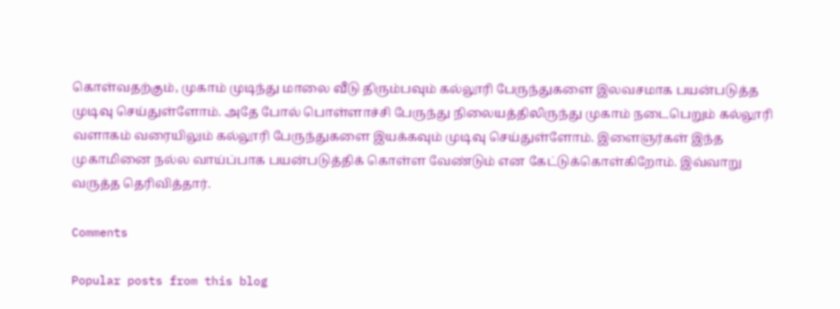கொள்வதற்கும், முகாம் முடிந்து மாலை வீடு திரும்பவும் கல்லூரி பேருந்துகளை இலவசமாக பயன்படுத்த முடிவு செய்துள்ளோம். அதே போல் பொள்ளாச்சி பேருந்து நிலையத்திலிருந்து முகாம் நடைபெறும் கல்லூரி வளாகம் வரையிலும் கல்லூரி பேருந்துகளை இயக்கவும் முடிவு செய்துள்ளோம். இளைஞர்கள் இந்த முகாமினை நல்ல வாய்ப்பாக பயன்படுத்திக் கொள்ள வேண்டும் என கேட்டுக்கொள்கிறோம். இவ்வாறு வருத்த தெரிவித்தார்.

Comments

Popular posts from this blog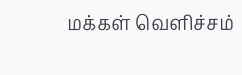மக்கள் வெளிச்சம்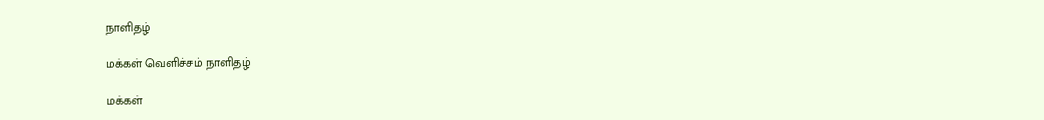நாளிதழ்

மக்கள் வெளிச்சம் நாளிதழ்

மக்கள்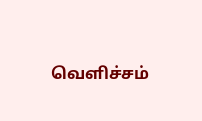வெளிச்சம்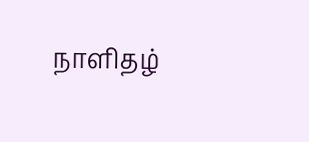நாளிதழ்